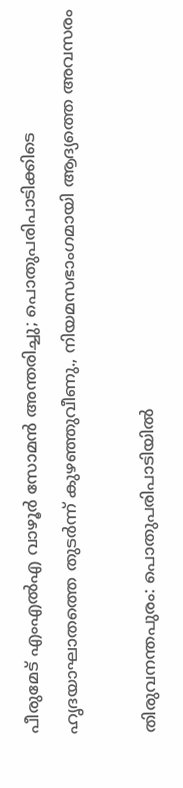പീരുമേട് എംഎല്‍എ വാഴൂര്‍ സോമന്‍ അന്തരിച്ചു; പൊതുപരിപാടിക്കിടെ ഹൃദയാഘാതത്തെ തുടര്‍ന്ന് കുഴഞ്ഞുവീണു., നിയമസഭാംഗമായി ആദ്യത്തെ അവസരം

തിരുവനന്തപുരം: പൊതുപരിപാടിയില്‍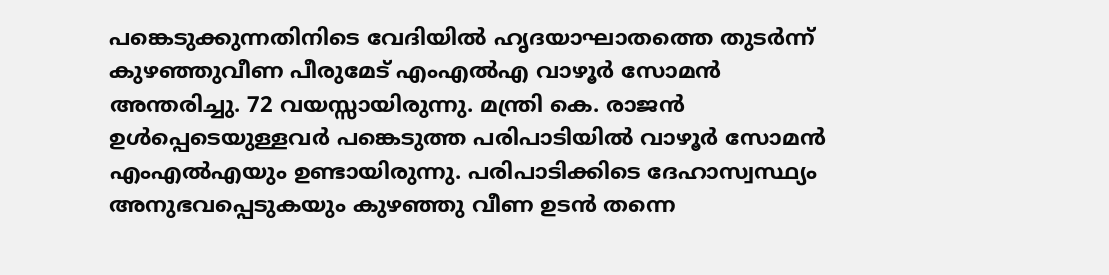പങ്കെടുക്കുന്നതിനിടെ വേദിയില്‍ ഹൃദയാഘാതത്തെ തുടര്‍ന്ന് കുഴഞ്ഞുവീണ പീരുമേട് എംഎല്‍എ വാഴൂര്‍ സോമന്‍ അന്തരിച്ചു. 72 വയസ്സായിരുന്നു. മന്ത്രി കെ. രാജന്‍ ഉള്‍പ്പെടെയുള്ളവര്‍ പങ്കെടുത്ത പരിപാടിയില്‍ വാഴൂര്‍ സോമന്‍ എംഎല്‍എയും ഉണ്ടായിരുന്നു. പരിപാടിക്കിടെ ദേഹാസ്വസ്ഥ്യം അനുഭവപ്പെടുകയും കുഴഞ്ഞു വീണ ഉടന്‍ തന്നെ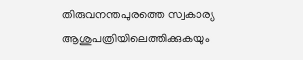തിരുവനന്തപുരത്തെ സ്വകാര്യ ആശുപത്രിയിലെത്തിക്കുകയും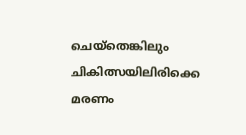ചെയ്‌തെങ്കിലും ചികിത്സയിലിരിക്കെ മരണം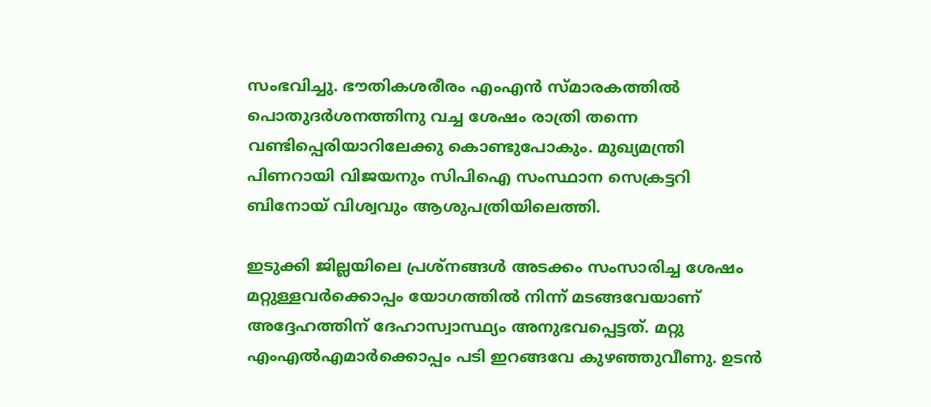സംഭവിച്ചു. ഭൗതികശരീരം എംഎന്‍ സ്മാരകത്തില്‍ പൊതുദര്‍ശനത്തിനു വച്ച ശേഷം രാത്രി തന്നെ വണ്ടിപ്പെരിയാറിലേക്കു കൊണ്ടുപോകും. മുഖ്യമന്ത്രി പിണറായി വിജയനും സിപിഐ സംസ്ഥാന സെക്രട്ടറി ബിനോയ് വിശ്വവും ആശുപത്രിയിലെത്തി.

ഇടുക്കി ജില്ലയിലെ പ്രശ്‌നങ്ങള്‍ അടക്കം സംസാരിച്ച ശേഷം മറ്റുള്ളവര്‍ക്കൊപ്പം യോഗത്തില്‍ നിന്ന് മടങ്ങവേയാണ് അദ്ദേഹത്തിന് ദേഹാസ്വാസ്ഥ്യം അനുഭവപ്പെട്ടത്. മറ്റു എംഎല്‍എമാര്‍ക്കൊപ്പം പടി ഇറങ്ങവേ കുഴഞ്ഞുവീണു. ഉടന്‍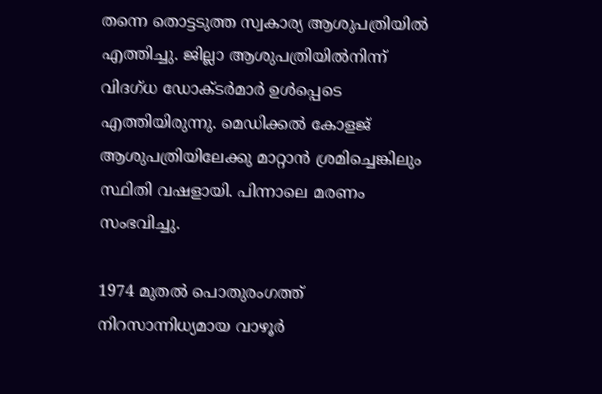തന്നെ തൊട്ടടുത്ത സ്വകാര്യ ആശുപത്രിയില്‍ എത്തിച്ചു. ജില്ലാ ആശുപത്രിയില്‍നിന്ന് വിദഗ്ധ ഡോക്ടര്‍മാര്‍ ഉള്‍പ്പെടെ എത്തിയിരുന്നു. മെഡിക്കല്‍ കോളജ് ആശുപത്രിയിലേക്കു മാറ്റാന്‍ ശ്രമിച്ചെങ്കിലും സ്ഥിതി വഷളായി. പിന്നാലെ മരണം സംഭവിച്ചു.

1974 മുതല്‍ പൊതുരംഗത്ത് നിറസാന്നിധ്യമായ വാഴൂര്‍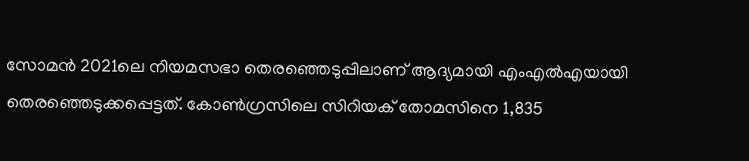സോമന്‍ 2021ലെ നിയമസഭാ തെരഞ്ഞെടുപ്പിലാണ് ആദ്യമായി എംഎല്‍എയായി തെരഞ്ഞെടുക്കപ്പെട്ടത്. കോണ്‍ഗ്രസിലെ സിറിയക് തോമസിനെ 1,835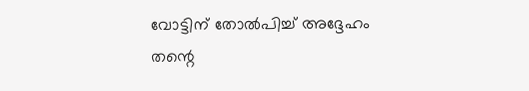വോട്ടിന് തോല്‍പിച്ച് അദ്ദേഹം തന്റെ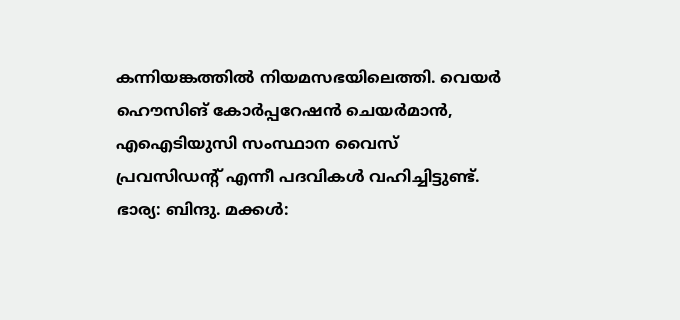കന്നിയങ്കത്തില്‍ നിയമസഭയിലെത്തി. വെയര്‍ ഹൌസിങ് കോര്‍പ്പറേഷന്‍ ചെയര്‍മാന്‍, എഐടിയുസി സംസ്ഥാന വൈസ് പ്രവസിഡന്റ് എന്നീ പദവികള്‍ വഹിച്ചിട്ടുണ്ട്. ഭാര്യ: ബിന്ദു. മക്കള്‍: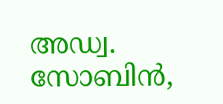അഡ്വ. സോബിന്‍,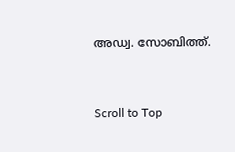അഡ്വ. സോബിത്ത്.



Scroll to Top